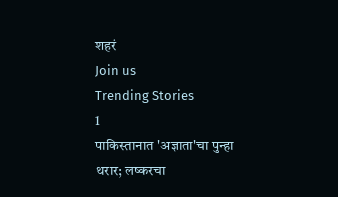शहरं
Join us
Trending Stories
1
पाकिस्तानात 'अज्ञाता'चा पुन्हा थरार; लष्करचा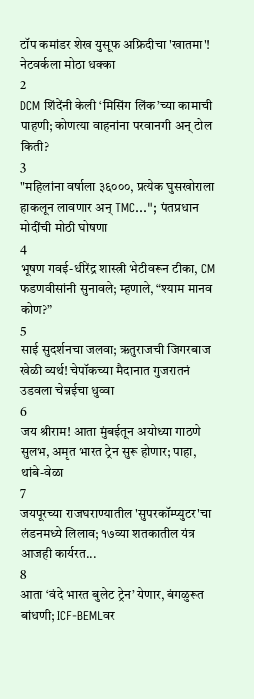टॉप कमांडर शेख युसूफ अफ्रिदीचा 'खातमा'! नेटवर्कला मोठा धक्का
2
DCM शिंदेंनी केली ‘मिसिंग लिंक’च्या कामाची पाहणी; कोणत्या वाहनांना परवानगी अन् टोल किती?
3
"महिलांना वर्षाला ३६०००, प्रत्येक घुसखोराला हाकलून लावणार अन् TMC..."; पंतप्रधान मोदींची मोठी घोषणा
4
भूषण गवई-धीरेंद्र शास्त्री भेटीवरून टीका, CM फडणवीसांनी सुनावले; म्हणाले, “श्याम मानव कोण?”
5
साई सुदर्शनचा जलवा; ऋतुराजची जिगरबाज खेळी व्यर्थ! चेपॉकच्या मैदानात गुजरातनं उडवला चेन्नईचा धुव्वा
6
जय श्रीराम! आता मुंबईतून अयोध्या गाठणे सुलभ, अमृत भारत ट्रेन सुरू होणार; पाहा, थांबे-वेळा
7
जयपूरच्या राजघराण्यातील 'सुपरकॉम्प्युटर'चा लंडनमध्ये लिलाव; १७व्या शतकातील यंत्र आजही कार्यरत...
8
आता ‘वंदे भारत बुलेट ट्रेन’ येणार, बंगळुरूत बांधणी; ICF-BEMLवर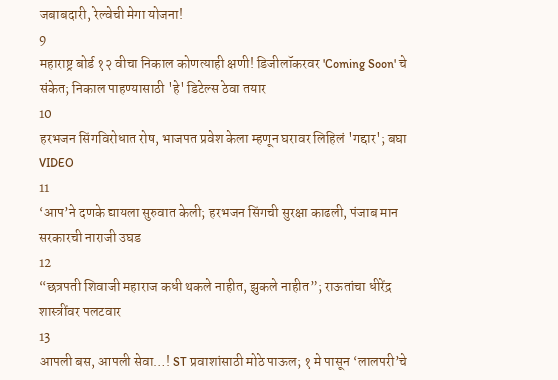जबाबदारी, रेल्वेची मेगा योजना!
9
महाराष्ट्र बोर्ड १२ वीचा निकाल कोणत्याही क्षणी! डिजीलॉकरवर 'Coming Soon' चे संकेत; निकाल पाहण्यासाठी 'हे' डिटेल्स ठेवा तयार
10
हरभजन सिंगविरोधात रोष, भाजपत प्रवेश केला म्हणून घरावर लिहिलं 'गद्दार'; बघा VIDEO
11
‘आप’ने दणके द्यायला सुरुवात केली; हरभजन सिंगची सुरक्षा काढली, पंजाब मान सरकारची नाराजी उघड
12
“छत्रपती शिवाजी महाराज कधी थकले नाहीत, झुकले नाहीत”; राऊतांचा धीरेंद्र शास्त्रींवर पलटवार
13
आपली बस, आपली सेवा…! ST प्रवाशांसाठी मोठे पाऊल; १ मे पासून ‘लालपरी’चे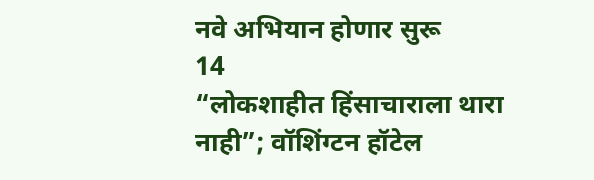नवे अभियान होणार सुरू
14
“लोकशाहीत हिंसाचाराला थारा नाही”; वॉशिंग्टन हॉटेल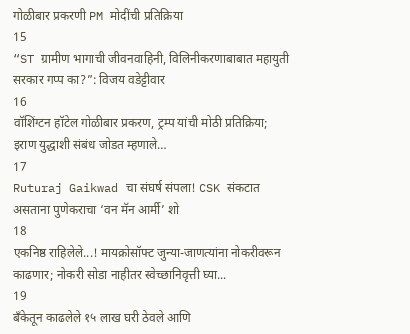गोळीबार प्रकरणी PM मोदींची प्रतिक्रिया
15
“ST ग्रामीण भागाची जीवनवाहिनी, विलिनीकरणाबाबात महायुती सरकार गप्प का?”: विजय वडेट्टीवार
16
वॉशिंग्टन हॉटेल गोळीबार प्रकरण, ट्रम्प यांची मोठी प्रतिक्रिया; इराण युद्धाशी संबंध जोडत म्हणाले…
17
Ruturaj Gaikwad चा संघर्ष संपला! CSK संकटात असताना पुणेकराचा ‘वन मॅन आर्मी’ शो
18
एकनिष्ठ राहिलेले...! मायक्रोसॉफ्ट जुन्या-जाणत्यांना नोकरीवरून काढणार; नोकरी सोडा नाहीतर स्वेच्छानिवृत्ती घ्या...
19
बँकेतून काढलेले १५ लाख घरी ठेवले आणि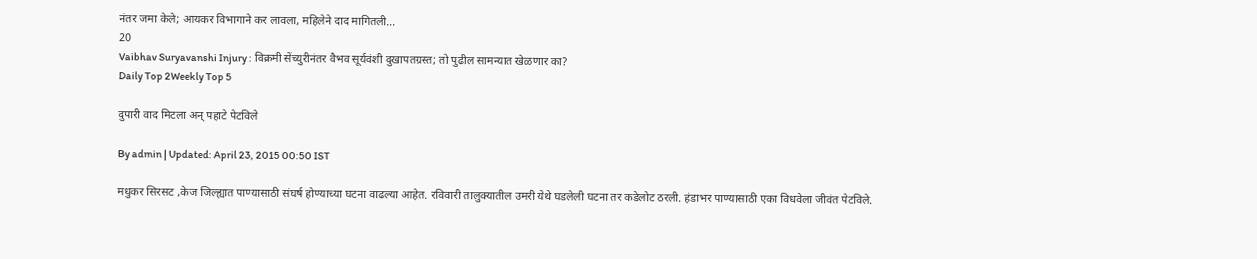नंतर जमा केले; आयकर विभागाने कर लावला, महिलेने दाद मागितली...
20
Vaibhav Suryavanshi Injury : विक्रमी सेंच्युरीनंतर वैभव सूर्यवंशी दुखापतग्रस्त; तो पुढील सामन्यात खेळणार का?
Daily Top 2Weekly Top 5

दुपारी वाद मिटला अन् पहाटे पेटविले

By admin | Updated: April 23, 2015 00:50 IST

मधुकर सिरसट ,केज जिल्ह्यात पाण्यासाठी संघर्ष होण्याच्या घटना वाढल्या आहेत. रविवारी तालुक्यातील उमरी येथे घडलेली घटना तर कडेलोट ठरली. हंडाभर पाण्यासाठी एका विधवेला जीवंत पेटविले.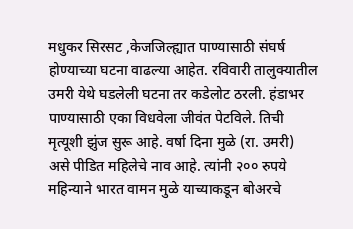मधुकर सिरसट ,केजजिल्ह्यात पाण्यासाठी संघर्ष होण्याच्या घटना वाढल्या आहेत. रविवारी तालुक्यातील उमरी येथे घडलेली घटना तर कडेलोट ठरली. हंडाभर पाण्यासाठी एका विधवेला जीवंत पेटविले. तिची मृत्यूशी झुंज सुरू आहे. वर्षा दिना मुळे (रा. उमरी) असे पीडित महिलेचे नाव आहे. त्यांनी २०० रुपये महिन्याने भारत वामन मुळे याच्याकडून बोअरचे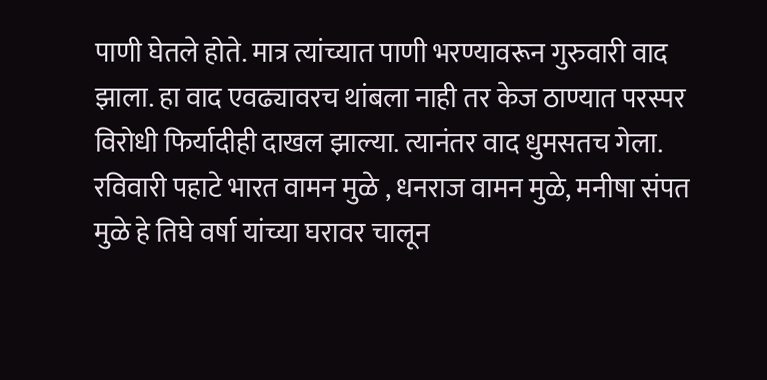पाणी घेतले होते. मात्र त्यांच्यात पाणी भरण्यावरून गुरुवारी वाद झाला. हा वाद एवढ्यावरच थांबला नाही तर केज ठाण्यात परस्पर विरोधी फिर्यादीही दाखल झाल्या. त्यानंतर वाद धुमसतच गेला. रविवारी पहाटे भारत वामन मुळे , धनराज वामन मुळे, मनीषा संपत मुळे हे तिघे वर्षा यांच्या घरावर चालून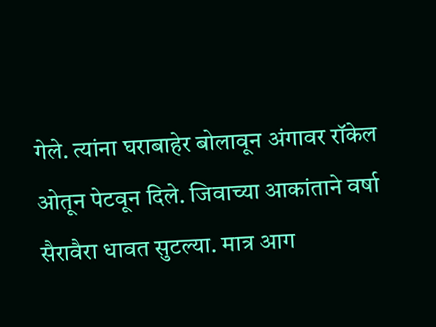गेले. त्यांना घराबाहेर बोलावून अंगावर रॉकेल ओतून पेटवून दिले. जिवाच्या आकांताने वर्षा सैरावैरा धावत सुटल्या. मात्र आग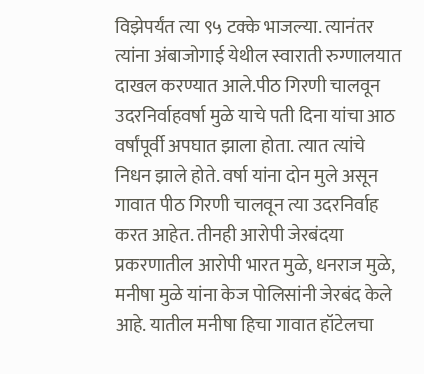विझेपर्यंत त्या ९५ टक्के भाजल्या. त्यानंतर त्यांना अंबाजोगाई येथील स्वाराती रुग्णालयात दाखल करण्यात आले.पीठ गिरणी चालवून उदरनिर्वाहवर्षा मुळे याचे पती दिना यांचा आठ वर्षांपूर्वी अपघात झाला होता. त्यात त्यांचे निधन झाले होते. वर्षा यांना दोन मुले असून गावात पीठ गिरणी चालवून त्या उदरनिर्वाह करत आहेत. तीनही आरोपी जेरबंदया प्रकरणातील आरोपी भारत मुळे, धनराज मुळे, मनीषा मुळे यांना केज पोलिसांनी जेरबंद केले आहे. यातील मनीषा हिचा गावात हॉटेलचा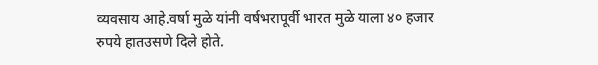व्यवसाय आहे.वर्षा मुळे यांनी वर्षभरापूर्वी भारत मुळे याला ४० हजार रुपये हातउसणे दिले होते.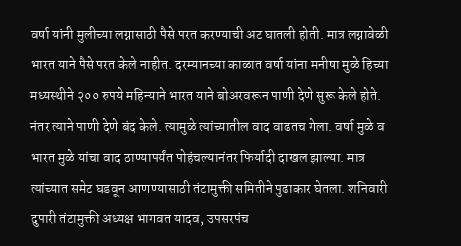वर्षा यांनी मुलीच्या लग्नासाठी पैसे परत करण्याची अट घातली होती. मात्र लग्नावेळी भारत याने पैसे परत केले नाहीत. दरम्यानच्या काळात वर्षा यांना मनीषा मुळे हिच्या मध्यस्थीने २०० रुपये महिन्याने भारत याने बोअरवरून पाणी देणे सुरू केले होते. नंतर त्याने पाणी देणे बंद केले. त्यामुळे त्यांच्यातील वाद वाढतच गेला. वर्षा मुळे व भारत मुळे यांचा वाद ठाण्यापर्यंत पोहंचल्यानंतर फिर्यादी दाखल झाल्या. मात्र त्यांच्यात समेट घडवून आणण्यासाठी तंटामुक्ती समितीने पुढाकार घेतला. शनिवारी दुपारी तंटामुक्ती अध्यक्ष भागवत यादव, उपसरपंच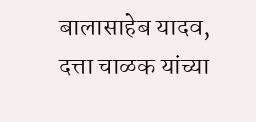बालासाहेब यादव, दत्ता चाळक यांच्या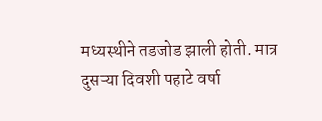मध्यस्थीने तडजोड झाली होती. मात्र दुसऱ्या दिवशी पहाटे वर्षा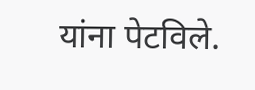यांना पेटविले.